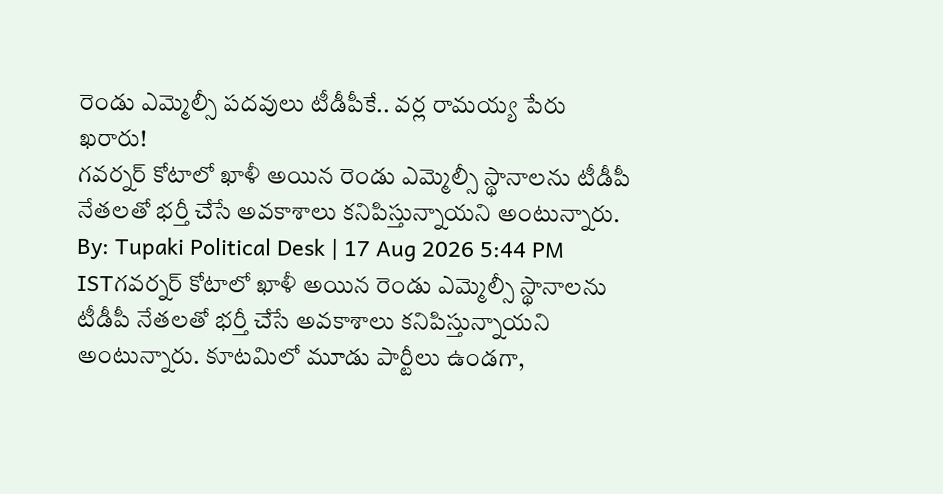రెండు ఎమ్మెల్సీ పదవులు టీడీపీకే.. వర్ల రామయ్య పేరు ఖరారు!
గవర్నర్ కోటాలో ఖాళీ అయిన రెండు ఎమ్మెల్సీ స్థానాలను టీడీపీ నేతలతో భర్తీ చేసే అవకాశాలు కనిపిస్తున్నాయని అంటున్నారు.
By: Tupaki Political Desk | 17 Aug 2026 5:44 PM ISTగవర్నర్ కోటాలో ఖాళీ అయిన రెండు ఎమ్మెల్సీ స్థానాలను టీడీపీ నేతలతో భర్తీ చేసే అవకాశాలు కనిపిస్తున్నాయని అంటున్నారు. కూటమిలో మూడు పార్టీలు ఉండగా,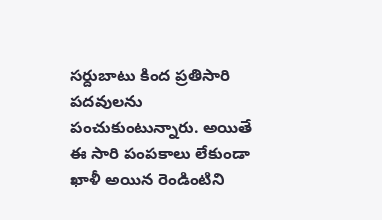సర్దుబాటు కింద ప్రతిసారి పదవులను పంచుకుంటున్నారు. అయితే ఈ సారి పంపకాలు లేకుండా ఖాళీ అయిన రెండింటిని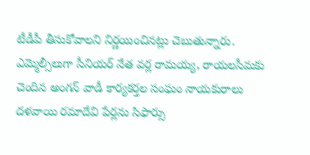టీడీపీ తీసుకోవాలని నిర్ణయించినట్లు చెబుతున్నారు. ఎమ్మెల్సీలుగా సీనియర్ నేత వర్ల రామయ్య, రాయలసీమకు చెందిన అంగన్ వాడీ కార్యకర్తల సంఘం నాయకురాలు దళవాయి రమాదేవి పేర్లను సిఫార్సు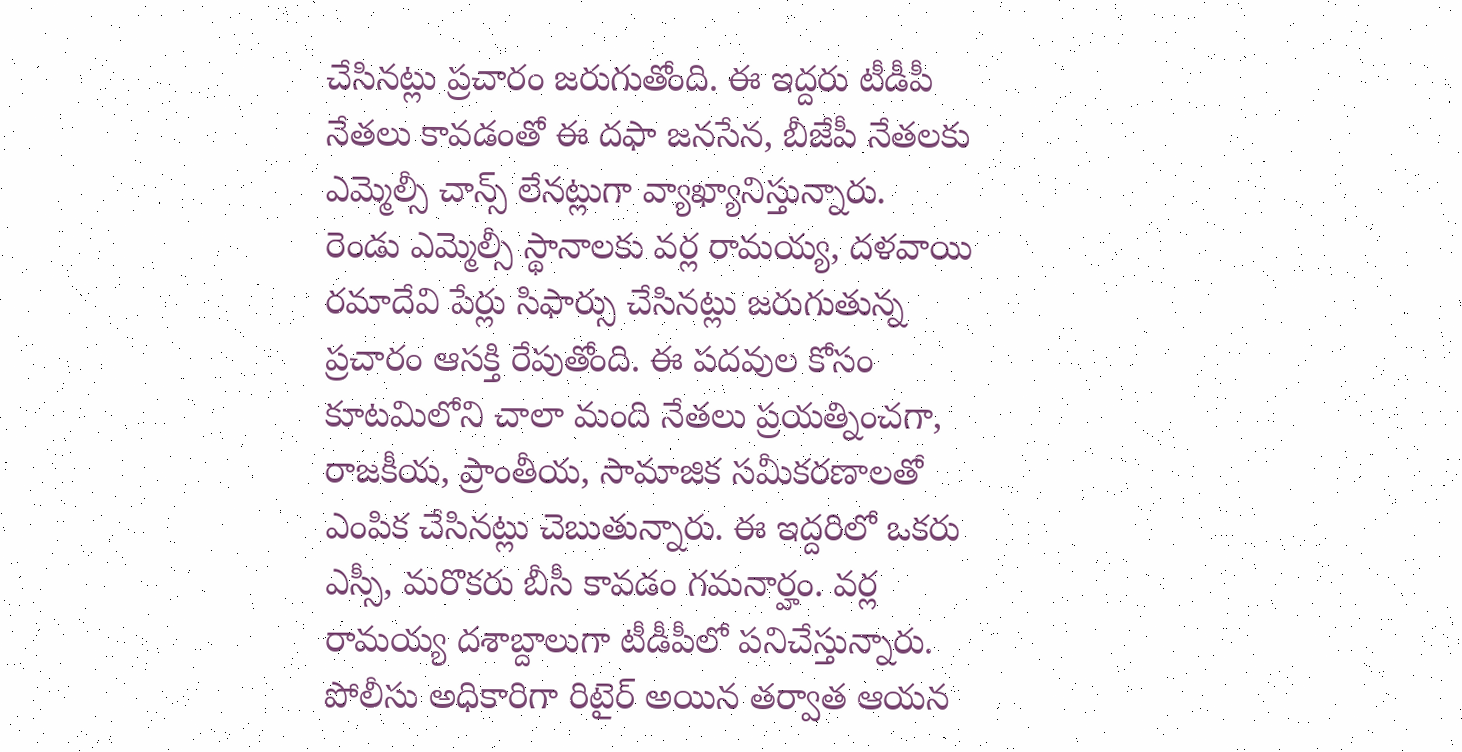చేసినట్లు ప్రచారం జరుగుతోంది. ఈ ఇద్దరు టీడీపీ నేతలు కావడంతో ఈ దఫా జనసేన, బీజేపీ నేతలకు ఎమ్మెల్సీ చాన్స్ లేనట్లుగా వ్యాఖ్యానిస్తున్నారు.
రెండు ఎమ్మెల్సీ స్థానాలకు వర్ల రామయ్య, దళవాయి రమాదేవి పేర్లు సిఫార్సు చేసినట్లు జరుగుతున్న ప్రచారం ఆసక్తి రేపుతోంది. ఈ పదవుల కోసం కూటమిలోని చాలా మంది నేతలు ప్రయత్నించగా, రాజకీయ, ప్రాంతీయ, సామాజిక సమీకరణాలతో ఎంపిక చేసినట్లు చెబుతున్నారు. ఈ ఇద్దరిలో ఒకరు ఎస్సీ, మరొకరు బీసీ కావడం గమనార్హం. వర్ల రామయ్య దశాబ్దాలుగా టీడీపీలో పనిచేస్తున్నారు. పోలీసు అధికారిగా రిటైర్ అయిన తర్వాత ఆయన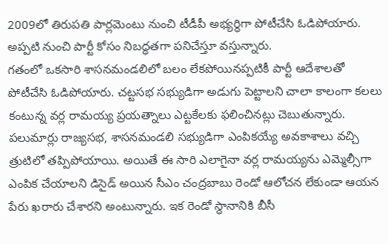2009లో తిరుపతి పార్లమెంటు నుంచి టీడీపీ అభ్యర్థిగా పోటీచేసి ఓడిపోయారు. అప్పటి నుంచి పార్టీ కోసం నిబద్ధతగా పనిచేస్తూ వస్తున్నారు.
గతంలో ఒకసారి శాసనమండలిలో బలం లేకపోయినప్పటికీ పార్టీ ఆదేశాలతో పోటీచేసి ఓడిపోయారు. చట్టసభ సభ్యుడిగా అడుగు పెట్టాలని చాలా కాలంగా కలలు కంటున్న వర్ల రామయ్య ప్రయత్నాలు ఎట్టకేలకు ఫలించినట్లు చెబుతున్నారు. పలుమార్లు రాజ్యసభ, శాసనమండలి సభ్యుడిగా ఎంపికయ్యే అవకాశాలు వచ్చి త్రుటిలో తప్పిపోయాయి. అయితే ఈ సారి ఎలాగైనా వర్ల రామయ్యను ఎమ్మెల్సీగా ఎంపిక చేయాలని డిసైడ్ అయిన సీఎం చంద్రబాబు రెండో ఆలోచన లేకుండా ఆయన పేరు ఖరారు చేశారని అంటున్నారు. ఇక రెండో స్థానానికి బీసీ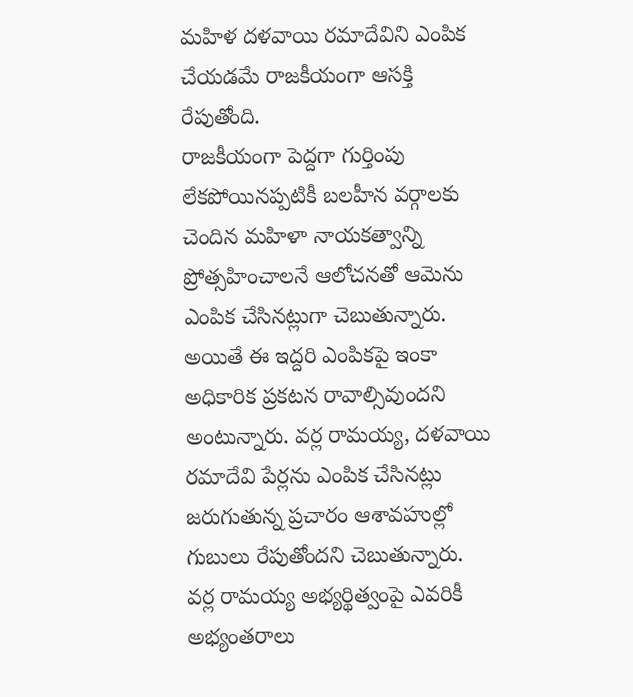మహిళ దళవాయి రమాదేవిని ఎంపిక చేయడమే రాజకీయంగా ఆసక్తి రేపుతోంది.
రాజకీయంగా పెద్దగా గుర్తింపు లేకపోయినప్పటికీ బలహీన వర్గాలకు చెందిన మహిళా నాయకత్వాన్ని ప్రోత్సహించాలనే ఆలోచనతో ఆమెను ఎంపిక చేసినట్లుగా చెబుతున్నారు. అయితే ఈ ఇద్దరి ఎంపికపై ఇంకా అధికారిక ప్రకటన రావాల్సివుందని అంటున్నారు. వర్ల రామయ్య, దళవాయి రమాదేవి పేర్లను ఎంపిక చేసినట్లు జరుగుతున్న ప్రచారం ఆశావహుల్లో గుబులు రేపుతోందని చెబుతున్నారు. వర్ల రామయ్య అభ్యర్థిత్వంపై ఎవరికీ అభ్యంతరాలు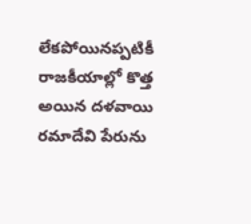లేకపోయినప్పటికీ రాజకీయాల్లో కొత్త అయిన దళవాయి రమాదేవి పేరును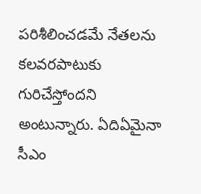పరిశీలించడమే నేతలను కలవరపాటుకు గురిచేస్తోందని అంటున్నారు. ఏదిఏమైనా సీఎం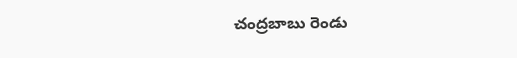చంద్రబాబు రెండు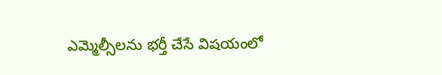ఎమ్మెల్సీలను భర్తీ చేసే విషయంలో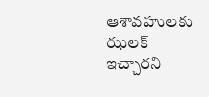ఆశావహులకు ఝలక్ ఇచ్చారని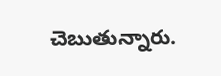చెబుతున్నారు.